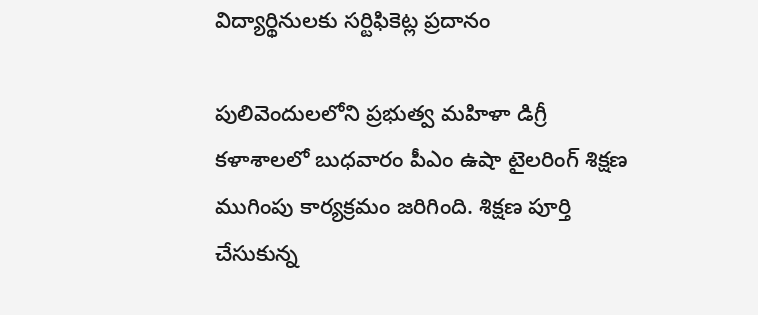విద్యార్థినులకు సర్టిఫికెట్ల ప్రదానం

పులివెందులలోని ప్రభుత్వ మహిళా డిగ్రీ కళాశాలలో బుధవారం పీఎం ఉషా టైలరింగ్ శిక్షణ ముగింపు కార్యక్రమం జరిగింది. శిక్షణ పూర్తి చేసుకున్న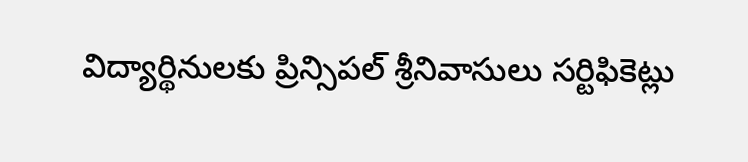విద్యార్థినులకు ప్రిన్సిపల్ శ్రీనివాసులు సర్టిఫికెట్లు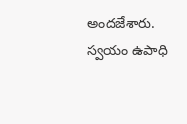అందజేశారు. స్వయం ఉపాధి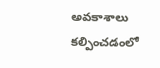అవకాశాలు కల్పించడంలో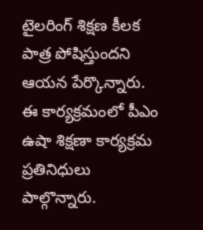టైలరింగ్ శిక్షణ కీలక పాత్ర పోషిస్తుందని ఆయన పేర్కొన్నారు. ఈ కార్యక్రమంలో పీఎం ఉషా శిక్షణా కార్యక్రమ ప్రతినిధులు పాల్గొన్నారు.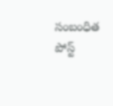సంబంధిత పోస్ట్